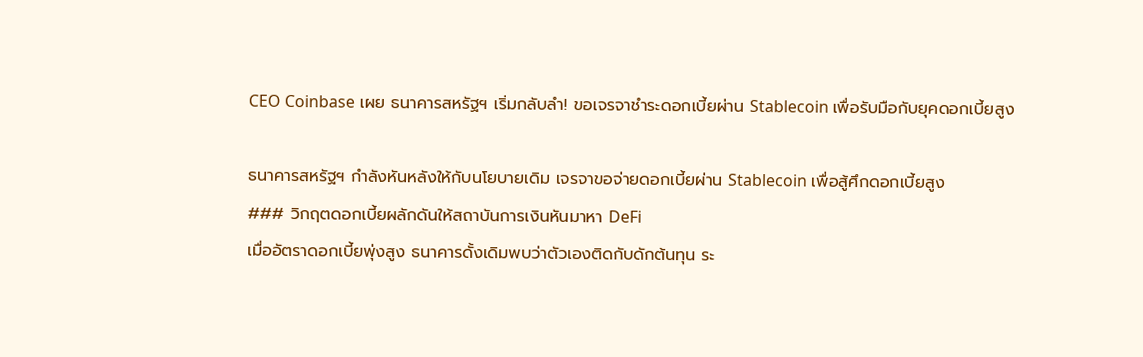CEO Coinbase เผย ธนาคารสหรัฐฯ เริ่มกลับลำ! ขอเจรจาชำระดอกเบี้ยผ่าน Stablecoin เพื่อรับมือกับยุคดอกเบี้ยสูง

ธนาคารสหรัฐฯ กำลังหันหลังให้กับนโยบายเดิม เจรจาขอจ่ายดอกเบี้ยผ่าน Stablecoin เพื่อสู้ศึกดอกเบี้ยสูง
### วิกฤตดอกเบี้ยผลักดันให้สถาบันการเงินหันมาหา DeFi
เมื่ออัตราดอกเบี้ยพุ่งสูง ธนาคารดั้งเดิมพบว่าตัวเองติดกับดักต้นทุน ระ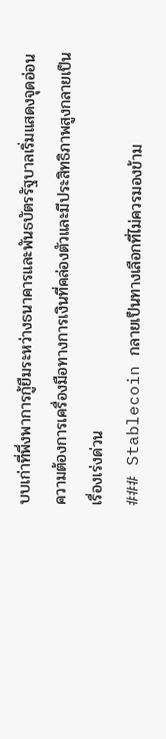บบเก่าที่พึ่งพาการกู้ยืมระหว่างธนาคารและพันธบัตรรัฐบาลเริ่มแสดงจุดอ่อน ความต้องการเครื่องมือทางการเงินที่คล่องตัวและมีประสิทธิภาพสูงกลายเป็นเรื่องเร่งด่วน
### Stablecoin กลายเป็นทางเลือกที่ไม่ควรมองข้าม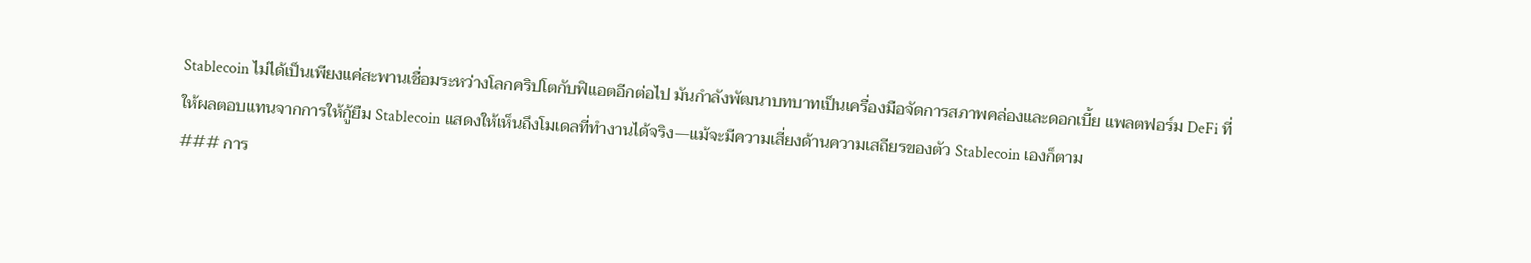Stablecoin ไม่ได้เป็นเพียงแค่สะพานเชื่อมระหว่างโลกคริปโตกับฟิแอตอีกต่อไป มันกำลังพัฒนาบทบาทเป็นเครื่องมือจัดการสภาพคล่องและดอกเบี้ย แพลตฟอร์ม DeFi ที่ให้ผลตอบแทนจากการให้กู้ยืม Stablecoin แสดงให้เห็นถึงโมเดลที่ทำงานได้จริง—แม้จะมีความเสี่ยงด้านความเสถียรของตัว Stablecoin เองก็ตาม
### การ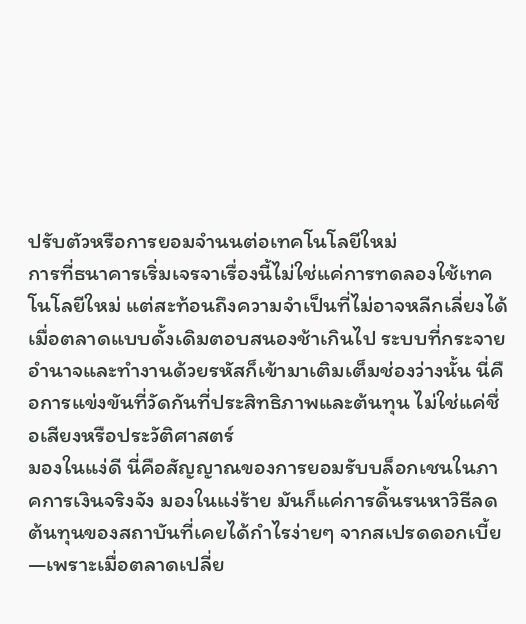ปรับตัวหรือการยอมจำนนต่อเทคโนโลยีใหม่
การที่ธนาคารเริ่มเจรจาเรื่องนี้ไม่ใช่แค่การทดลองใช้เทคโนโลยีใหม่ แต่สะท้อนถึงความจำเป็นที่ไม่อาจหลีกเลี่ยงได้ เมื่อตลาดแบบดั้งเดิมตอบสนองช้าเกินไป ระบบที่กระจายอำนาจและทำงานด้วยรหัสก็เข้ามาเติมเต็มช่องว่างนั้น นี่คือการแข่งขันที่วัดกันที่ประสิทธิภาพและต้นทุน ไม่ใช่แค่ชื่อเสียงหรือประวัติศาสตร์
มองในแง่ดี นี่คือสัญญาณของการยอมรับบล็อกเชนในภาคการเงินจริงจัง มองในแง่ร้าย มันก็แค่การดิ้นรนหาวิธีลดต้นทุนของสถาบันที่เคยได้กำไรง่ายๆ จากสเปรดดอกเบี้ย—เพราะเมื่อตลาดเปลี่ย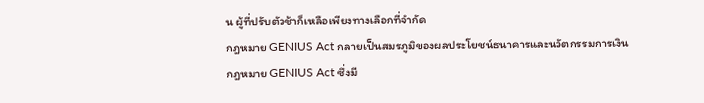น ผู้ที่ปรับตัวช้าก็เหลือเพียงทางเลือกที่จำกัด
กฎหมาย GENIUS Act กลายเป็นสมรภูมิของผลประโยชน์ธนาคารและนวัตกรรมการเงิน
กฎหมาย GENIUS Act ซึ่งมี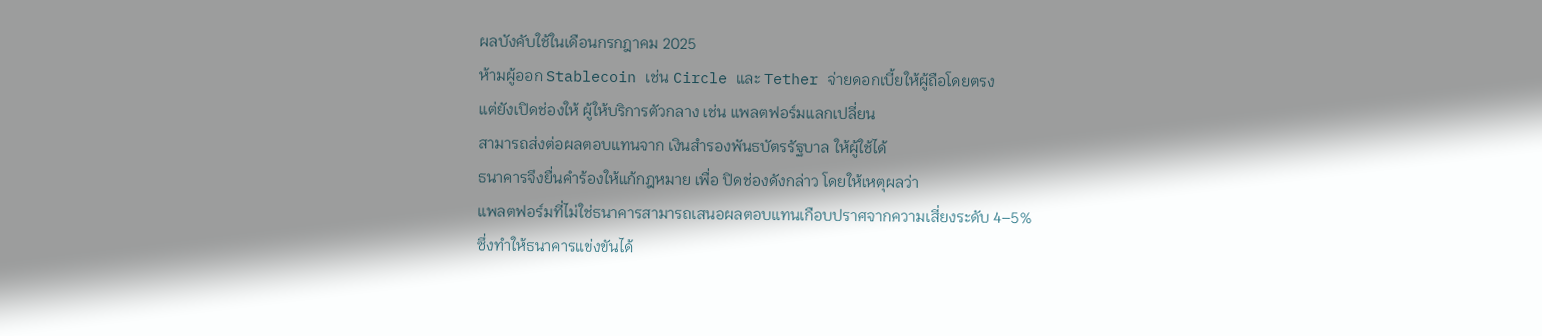ผลบังคับใช้ในเดือนกรกฎาคม 2025
ห้ามผู้ออก Stablecoin เช่น Circle และ Tether จ่ายดอกเบี้ยให้ผู้ถือโดยตรง
แต่ยังเปิดช่องให้ ผู้ให้บริการตัวกลาง เช่น แพลตฟอร์มแลกเปลี่ยน
สามารถส่งต่อผลตอบแทนจาก เงินสำรองพันธบัตรรัฐบาล ให้ผู้ใช้ได้
ธนาคารจึงยื่นคำร้องให้แก้กฎหมาย เพื่อ ปิดช่องดังกล่าว โดยให้เหตุผลว่า
แพลตฟอร์มที่ไม่ใช่ธนาคารสามารถเสนอผลตอบแทนเกือบปราศจากความเสี่ยงระดับ 4–5%
ซึ่งทำให้ธนาคารแข่งขันได้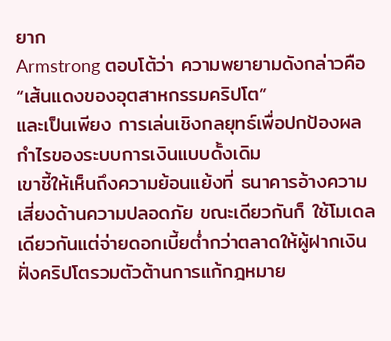ยาก
Armstrong ตอบโต้ว่า ความพยายามดังกล่าวคือ “เส้นแดงของอุตสาหกรรมคริปโต”
และเป็นเพียง การเล่นเชิงกลยุทธ์เพื่อปกป้องผลกำไรของระบบการเงินแบบดั้งเดิม
เขาชี้ให้เห็นถึงความย้อนแย้งที่ ธนาคารอ้างความเสี่ยงด้านความปลอดภัย ขณะเดียวกันก็ ใช้โมเดลเดียวกันแต่จ่ายดอกเบี้ยต่ำกว่าตลาดให้ผู้ฝากเงิน
ฝั่งคริปโตรวมตัวต้านการแก้กฎหมาย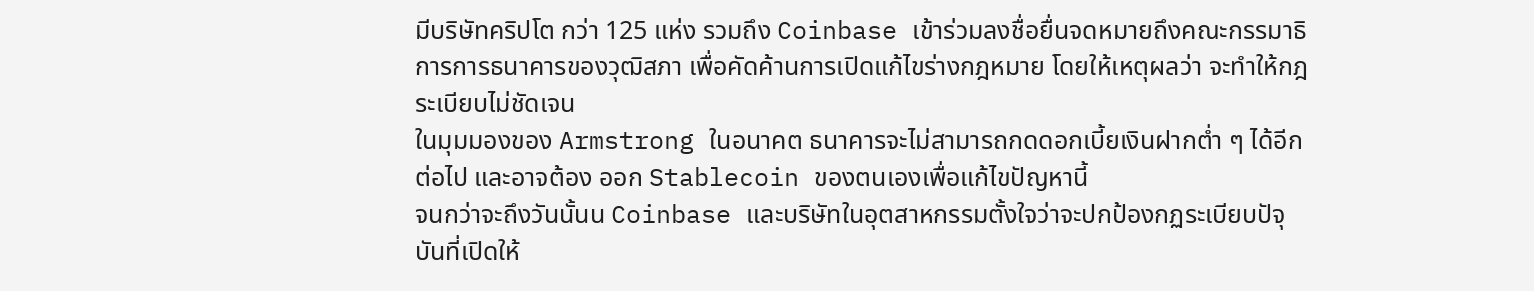มีบริษัทคริปโต กว่า 125 แห่ง รวมถึง Coinbase เข้าร่วมลงชื่อยื่นจดหมายถึงคณะกรรมาธิการการธนาคารของวุฒิสภา เพื่อคัดค้านการเปิดแก้ไขร่างกฎหมาย โดยให้เหตุผลว่า จะทำให้กฎระเบียบไม่ชัดเจน
ในมุมมองของ Armstrong ในอนาคต ธนาคารจะไม่สามารถกดดอกเบี้ยเงินฝากต่ำ ๆ ได้อีกต่อไป และอาจต้อง ออก Stablecoin ของตนเองเพื่อแก้ไขปัญหานี้
จนกว่าจะถึงวันนั้นน Coinbase และบริษัทในอุตสาหกรรมตั้งใจว่าจะปกป้องกฏระเบียบปัจุบันที่เปิดให้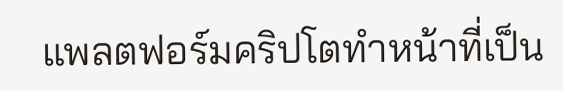แพลตฟอร์มคริปโตทำหน้าที่เป็น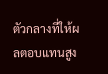ตัวกลางที่ให้ผลตอบแทนสูง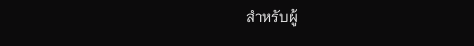สำหรับผู้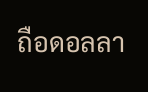ถือดอลลา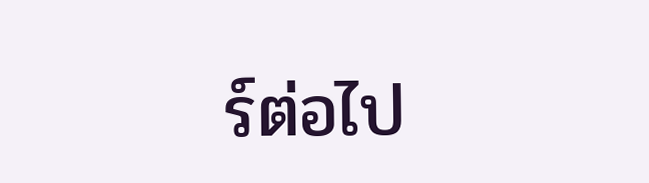ร์ต่อไป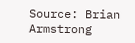Source: Brian Armstrong